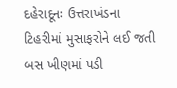દહેરાદૂનઃ ઉત્તરાખંડના ટિહરીમાં મુસાફરોને લઈ જતી બસ ખીણમાં પડી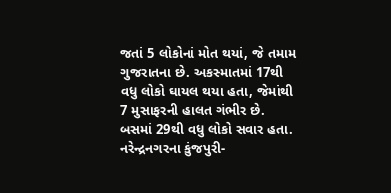જતાં 5 લોકોનાં મોત થયાં, જે તમામ ગુજરાતના છે. અકસ્માતમાં 17થી વધુ લોકો ઘાયલ થયા હતા, જેમાંથી 7 મુસાફરની હાલત ગંભીર છે. બસમાં 29થી વધુ લોકો સવાર હતા. નરેન્દ્રનગરના કુંજપુરી-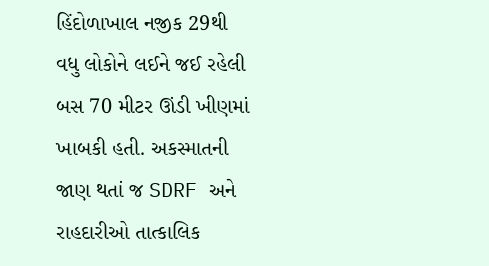હિંદોળાખાલ નજીક 29થી વધુ લોકોને લઈને જઈ રહેલી બસ 70 મીટર ઊંડી ખીણમાં ખાબકી હતી. અકસ્માતની જાણ થતાં જ SDRF અને રાહદારીઓ તાત્કાલિક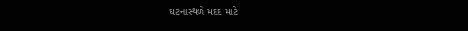ઘટનાસ્થળે મદદ માટે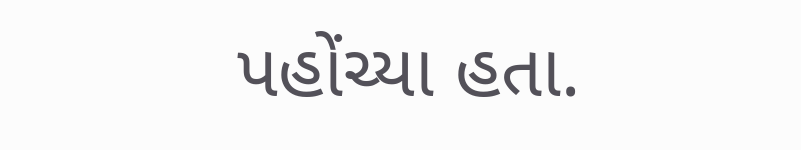પહોંચ્યા હતા.